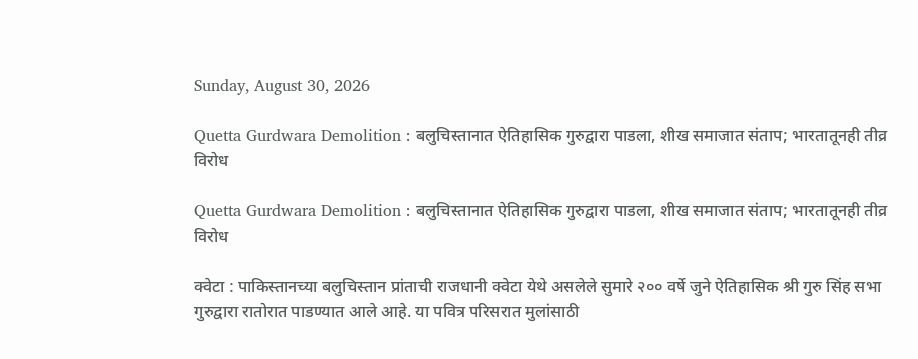Sunday, August 30, 2026

Quetta Gurdwara Demolition : बलुचिस्तानात ऐतिहासिक गुरुद्वारा पाडला, शीख समाजात संताप; भारतातूनही तीव्र विरोध

Quetta Gurdwara Demolition : बलुचिस्तानात ऐतिहासिक गुरुद्वारा पाडला, शीख समाजात संताप; भारतातूनही तीव्र विरोध

क्वेटा : पाकिस्तानच्या बलुचिस्तान प्रांताची राजधानी क्वेटा येथे असलेले सुमारे २०० वर्षे जुने ऐतिहासिक श्री गुरु सिंह सभा गुरुद्वारा रातोरात पाडण्यात आले आहे. या पवित्र परिसरात मुलांसाठी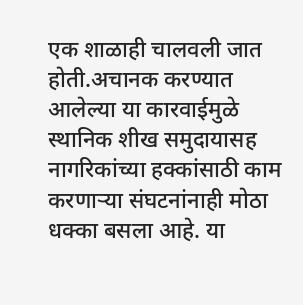एक शाळाही चालवली जात होती.अचानक करण्यात आलेल्या या कारवाईमुळे स्थानिक शीख समुदायासह नागरिकांच्या हक्कांसाठी काम करणाऱ्या संघटनांनाही मोठा धक्का बसला आहे. या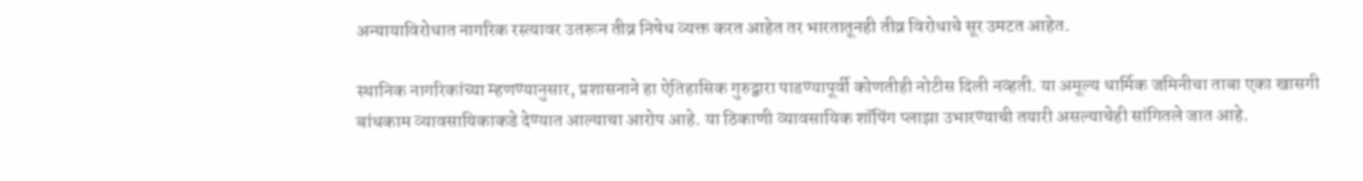अन्यायाविरोधात नागरिक रस्त्यावर उतरून तीव्र निषेध व्यक्त करत आहेत तर भारतातूनही तीव्र विरोधाचे सूर उमटत आहेत.

स्थानिक नागरिकांच्या म्हणण्यानुसार, प्रशासनाने हा ऐतिहासिक गुरुद्वारा पाडण्यापूर्वी कोणतीही नोटीस दिली नव्हती. या अमूल्य धार्मिक जमिनीचा ताबा एका खासगी बांधकाम व्यावसायिकाकडे देण्यात आल्याचा आरोप आहे. या ठिकाणी व्यावसायिक शॉपिंग प्लाझा उभारण्याची तयारी असल्याचेही सांगितले जात आहे.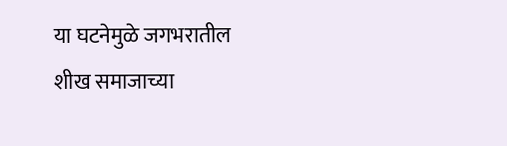या घटनेमुळे जगभरातील शीख समाजाच्या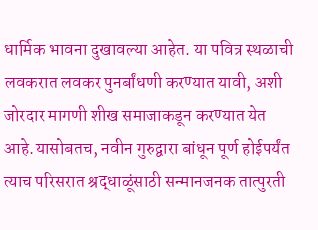धार्मिक भावना दुखावल्या आहेत. या पवित्र स्थळाची लवकरात लवकर पुनर्बांधणी करण्यात यावी, अशी जोरदार मागणी शीख समाजाकडून करण्यात येत आहे.यासोबतच, नवीन गुरुद्वारा बांधून पूर्ण होईपर्यंत त्याच परिसरात श्रद्धाळूंसाठी सन्मानजनक तात्पुरती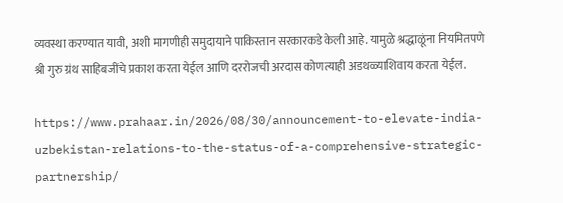व्यवस्था करण्यात यावी, अशी मागणीही समुदायाने पाकिस्तान सरकारकडे केली आहे. यामुळे श्रद्धाळूंना नियमितपणे श्री गुरु ग्रंथ साहिबजींचे प्रकाश करता येईल आणि दररोजची अरदास कोणत्याही अडथळ्याशिवाय करता येईल.

https://www.prahaar.in/2026/08/30/announcement-to-elevate-india-uzbekistan-relations-to-the-status-of-a-comprehensive-strategic-partnership/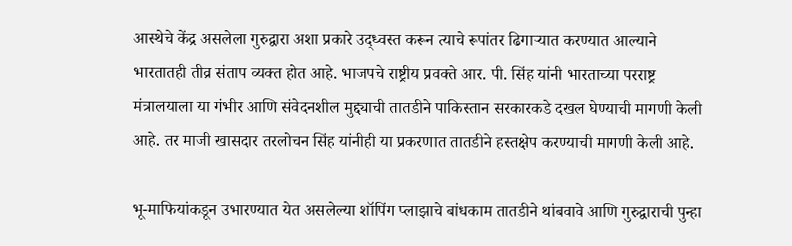आस्थेचे केंद्र असलेला गुरुद्वारा अशा प्रकारे उद्ध्वस्त करून त्याचे रूपांतर ढिगाऱ्यात करण्यात आल्याने भारतातही तीव्र संताप व्यक्त होत आहे. भाजपचे राष्ट्रीय प्रवक्ते आर. पी. सिंह यांनी भारताच्या परराष्ट्र मंत्रालयाला या गंभीर आणि संवेदनशील मुद्द्याची तातडीने पाकिस्तान सरकारकडे दखल घेण्याची मागणी केली आहे. तर माजी खासदार तरलोचन सिंह यांनीही या प्रकरणात तातडीने हस्तक्षेप करण्याची मागणी केली आहे.

भू-माफियांकडून उभारण्यात येत असलेल्या शॉपिंग प्लाझाचे बांधकाम तातडीने थांबवावे आणि गुरुद्वाराची पुन्हा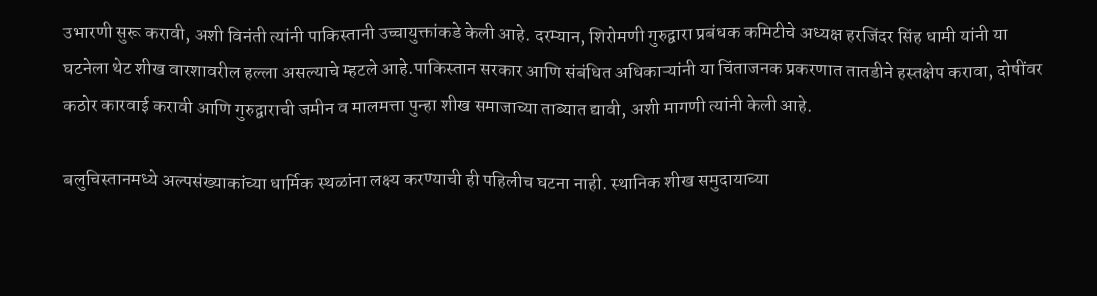उभारणी सुरू करावी, अशी विनंती त्यांनी पाकिस्तानी उच्चायुक्तांकडे केली आहे. दरम्यान, शिरोमणी गुरुद्वारा प्रबंधक कमिटीचे अध्यक्ष हरजिंदर सिंह धामी यांनी या घटनेला थेट शीख वारशावरील हल्ला असल्याचे म्हटले आहे.पाकिस्तान सरकार आणि संबंधित अधिकाऱ्यांनी या चिंताजनक प्रकरणात तातडीने हस्तक्षेप करावा, दोषींवर कठोर कारवाई करावी आणि गुरुद्वाराची जमीन व मालमत्ता पुन्हा शीख समाजाच्या ताब्यात द्यावी, अशी मागणी त्यांनी केली आहे.

बलुचिस्तानमध्ये अल्पसंख्याकांच्या धार्मिक स्थळांना लक्ष्य करण्याची ही पहिलीच घटना नाही. स्थानिक शीख समुदायाच्या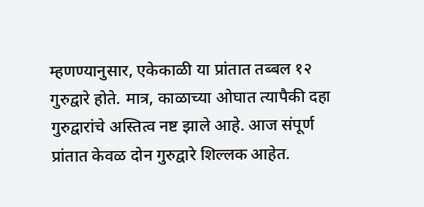म्हणण्यानुसार, एकेकाळी या प्रांतात तब्बल १२ गुरुद्वारे होते. मात्र, काळाच्या ओघात त्यापैकी दहा गुरुद्वारांचे अस्तित्व नष्ट झाले आहे. आज संपूर्ण प्रांतात केवळ दोन गुरुद्वारे शिल्लक आहेत.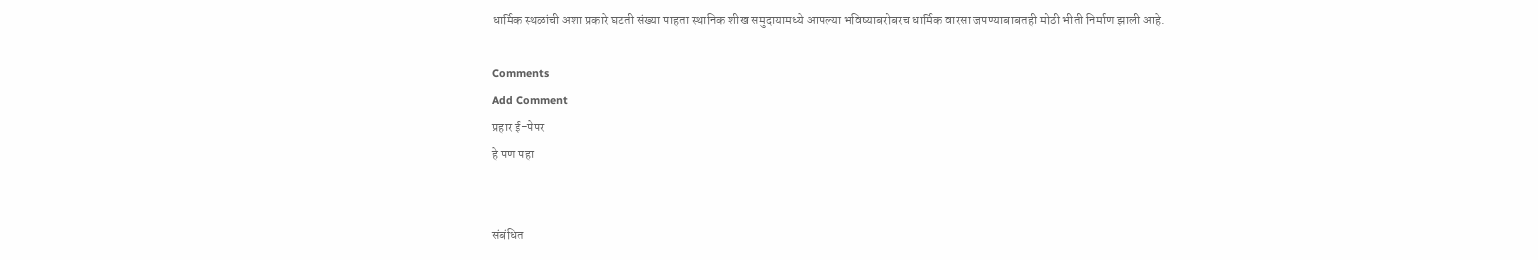धार्मिक स्थळांची अशा प्रकारे घटती संख्या पाहता स्थानिक शीख समुदायामध्ये आपल्या भविष्याबरोबरच धार्मिक वारसा जपण्याबाबतही मोठी भीती निर्माण झाली आहे.

Comments
Add Comment
प्रहार ई-पेपर
हे पण पहा


संबंधित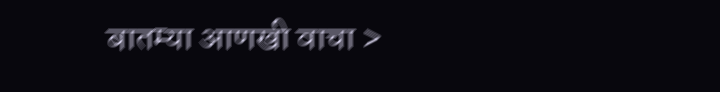बातम्या आणखी वाचा >